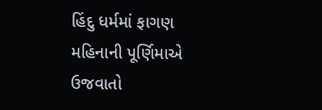હિંદુ ધર્મમાં ફાગણ મહિનાની પૂર્ણિમાએ ઉજવાતો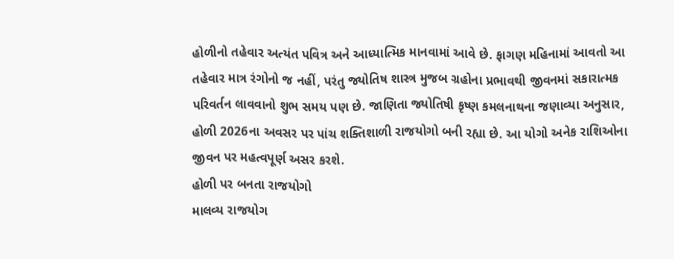હોળીનો તહેવાર અત્યંત પવિત્ર અને આધ્યાત્મિક માનવામાં આવે છે. ફાગણ મહિનામાં આવતો આ તહેવાર માત્ર રંગોનો જ નહીં, પરંતુ જ્યોતિષ શાસ્ત્ર મુજબ ગ્રહોના પ્રભાવથી જીવનમાં સકારાત્મક પરિવર્તન લાવવાનો શુભ સમય પણ છે. જાણિતા જ્યોતિષી કૃષ્ણ કમલનાથના જણાવ્યા અનુસાર, હોળી 2026ના અવસર પર પાંચ શક્તિશાળી રાજયોગો બની રહ્યા છે. આ યોગો અનેક રાશિઓના જીવન પર મહત્વપૂર્ણ અસર કરશે.
હોળી પર બનતા રાજયોગો
માલવ્ય રાજયોગ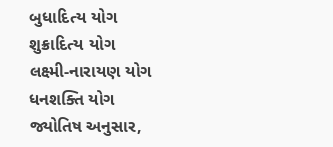બુધાદિત્ય યોગ
શુક્રાદિત્ય યોગ
લક્ષ્મી-નારાયણ યોગ
ધનશક્તિ યોગ
જ્યોતિષ અનુસાર,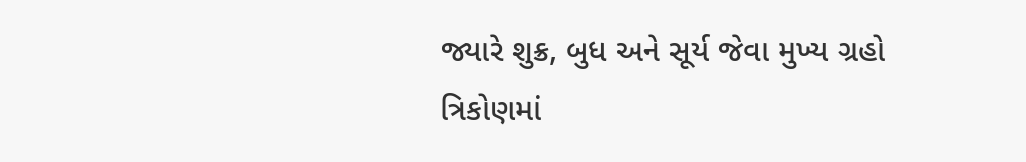જ્યારે શુક્ર, બુધ અને સૂર્ય જેવા મુખ્ય ગ્રહો ત્રિકોણમાં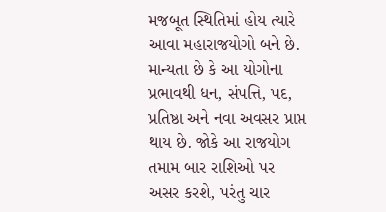મજબૂત સ્થિતિમાં હોય ત્યારે આવા મહારાજયોગો બને છે. માન્યતા છે કે આ યોગોના પ્રભાવથી ધન, સંપત્તિ, પદ, પ્રતિષ્ઠા અને નવા અવસર પ્રાપ્ત થાય છે. જોકે આ રાજયોગ તમામ બાર રાશિઓ પર અસર કરશે, પરંતુ ચાર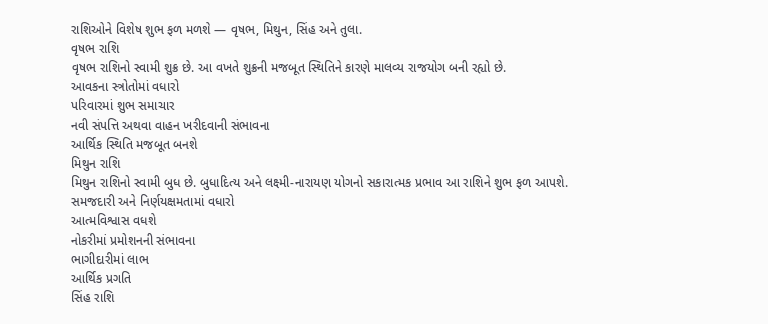રાશિઓને વિશેષ શુભ ફળ મળશે — વૃષભ, મિથુન, સિંહ અને તુલા.
વૃષભ રાશિ
વૃષભ રાશિનો સ્વામી શુક્ર છે. આ વખતે શુક્રની મજબૂત સ્થિતિને કારણે માલવ્ય રાજયોગ બની રહ્યો છે.
આવકના સ્ત્રોતોમાં વધારો
પરિવારમાં શુભ સમાચાર
નવી સંપત્તિ અથવા વાહન ખરીદવાની સંભાવના
આર્થિક સ્થિતિ મજબૂત બનશે
મિથુન રાશિ
મિથુન રાશિનો સ્વામી બુધ છે. બુધાદિત્ય અને લક્ષ્મી-નારાયણ યોગનો સકારાત્મક પ્રભાવ આ રાશિને શુભ ફળ આપશે.
સમજદારી અને નિર્ણયક્ષમતામાં વધારો
આત્મવિશ્વાસ વધશે
નોકરીમાં પ્રમોશનની સંભાવના
ભાગીદારીમાં લાભ
આર્થિક પ્રગતિ
સિંહ રાશિ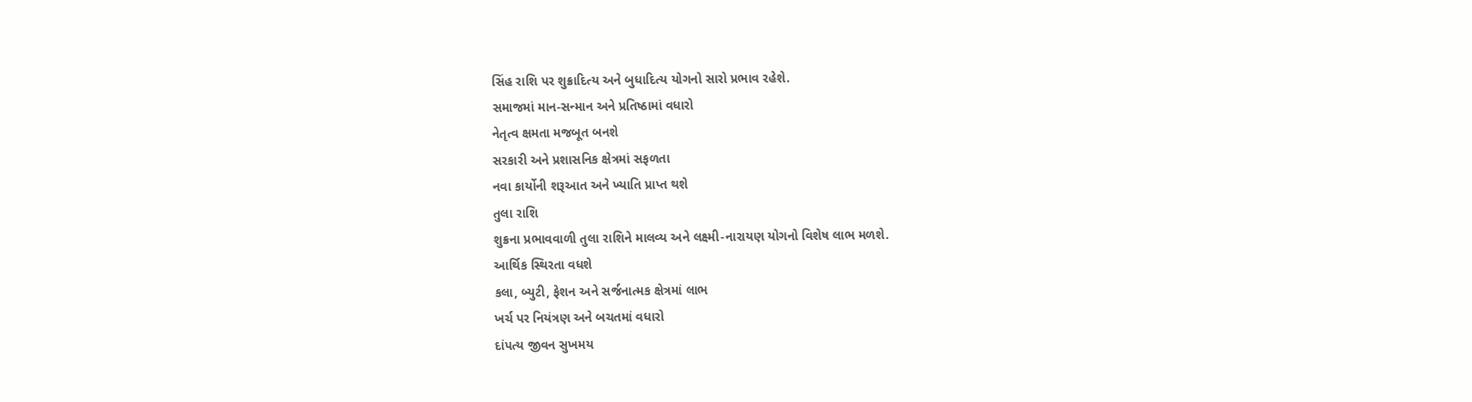સિંહ રાશિ પર શુક્રાદિત્ય અને બુધાદિત્ય યોગનો સારો પ્રભાવ રહેશે.
સમાજમાં માન-સન્માન અને પ્રતિષ્ઠામાં વધારો
નેતૃત્વ ક્ષમતા મજબૂત બનશે
સરકારી અને પ્રશાસનિક ક્ષેત્રમાં સફળતા
નવા કાર્યોની શરૂઆત અને ખ્યાતિ પ્રાપ્ત થશે
તુલા રાશિ
શુક્રના પ્રભાવવાળી તુલા રાશિને માલવ્ય અને લક્ષ્મી-નારાયણ યોગનો વિશેષ લાભ મળશે.
આર્થિક સ્થિરતા વધશે
કલા, બ્યુટી, ફેશન અને સર્જનાત્મક ક્ષેત્રમાં લાભ
ખર્ચ પર નિયંત્રણ અને બચતમાં વધારો
દાંપત્ય જીવન સુખમય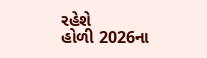રહેશે
હોળી 2026ના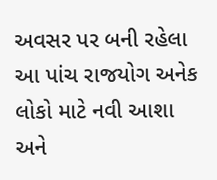અવસર પર બની રહેલા આ પાંચ રાજયોગ અનેક લોકો માટે નવી આશા અને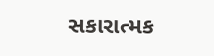સકારાત્મક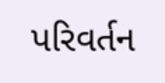પરિવર્તન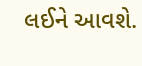લઈને આવશે.